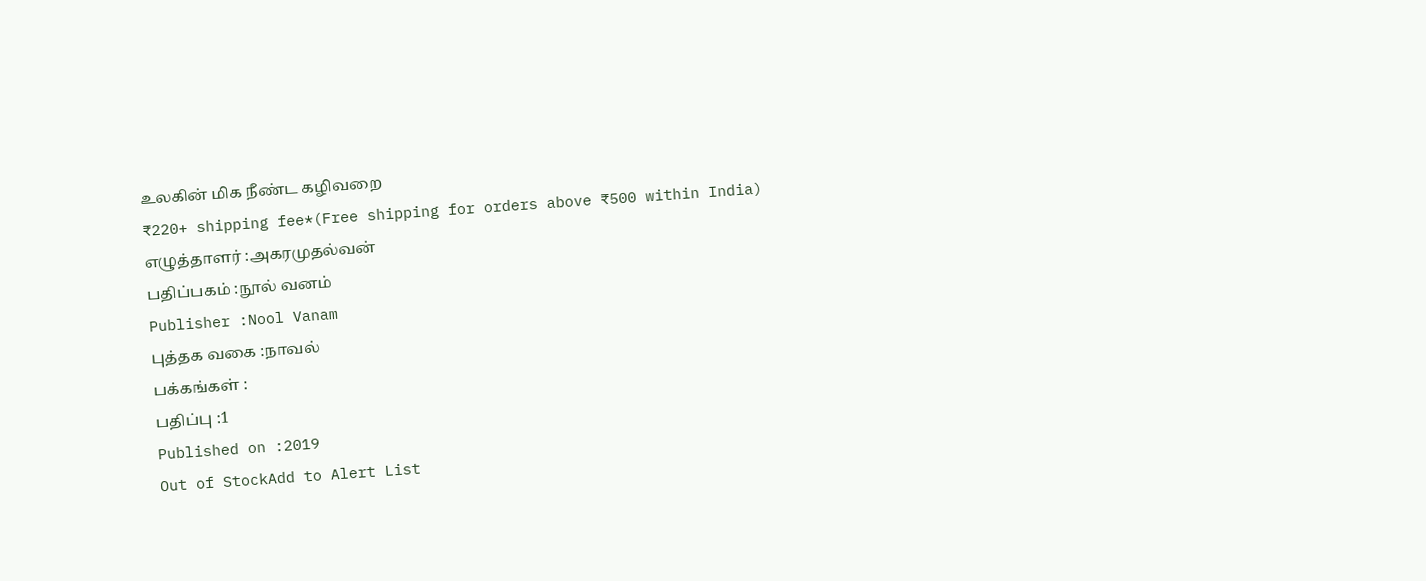உலகின் மிக நீண்ட கழிவறை
₹220+ shipping fee*(Free shipping for orders above ₹500 within India)
எழுத்தாளர் :அகரமுதல்வன்
பதிப்பகம் :நூல் வனம்
Publisher :Nool Vanam
புத்தக வகை :நாவல்
பக்கங்கள் :
பதிப்பு :1
Published on :2019
Out of StockAdd to Alert List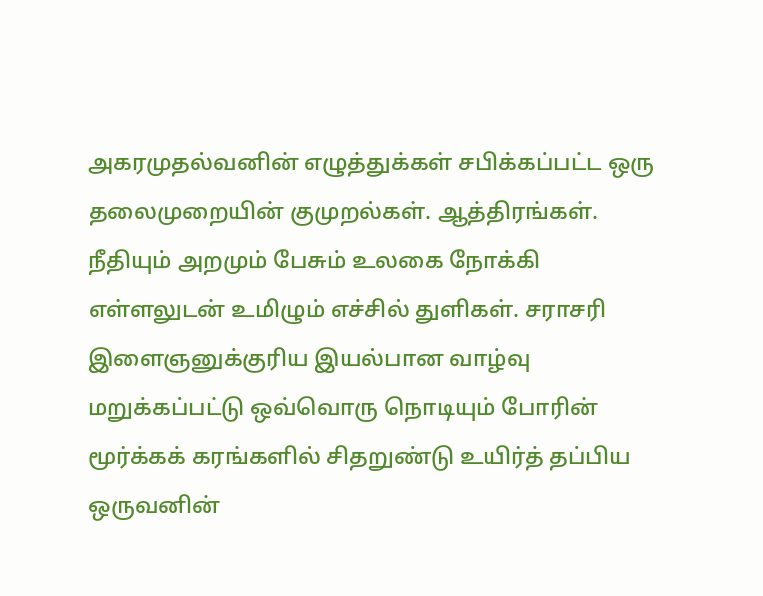அகரமுதல்வனின் எழுத்துக்கள் சபிக்கப்பட்ட ஒரு தலைமுறையின் குமுறல்கள். ஆத்திரங்கள். நீதியும் அறமும் பேசும் உலகை நோக்கி எள்ளலுடன் உமிழும் எச்சில் துளிகள். சராசரி இளைஞனுக்குரிய இயல்பான வாழ்வு மறுக்கப்பட்டு ஒவ்வொரு நொடியும் போரின் மூர்க்கக் கரங்களில் சிதறுண்டு உயிர்த் தப்பிய ஒருவனின்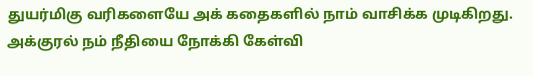துயர்மிகு வரிகளையே அக் கதைகளில் நாம் வாசிக்க முடிகிறது. அக்குரல் நம் நீதியை நோக்கி கேள்வி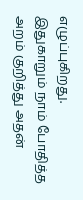எழுப்புகிறது.
இதுகாறும் நாம் போதித்த அறம் குறித்து அதன்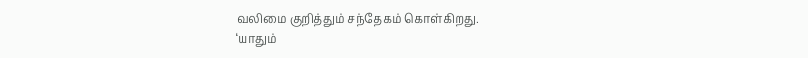வலிமை குறித்தும் சந்தேகம் கொள்கிறது.
‘யாதும்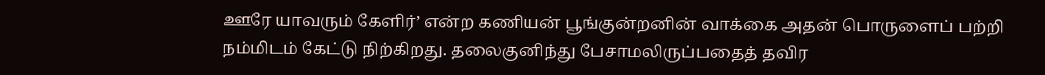ஊரே யாவரும் கேளிர்’ என்ற கணியன் பூங்குன்றனின் வாக்கை அதன் பொருளைப் பற்றி நம்மிடம் கேட்டு நிற்கிறது. தலைகுனிந்து பேசாமலிருப்பதைத் தவிர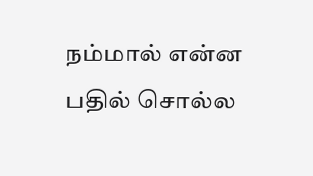நம்மால் என்ன பதில் சொல்ல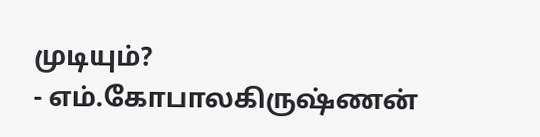முடியும்?
- எம்.கோபாலகிருஷ்ணன்